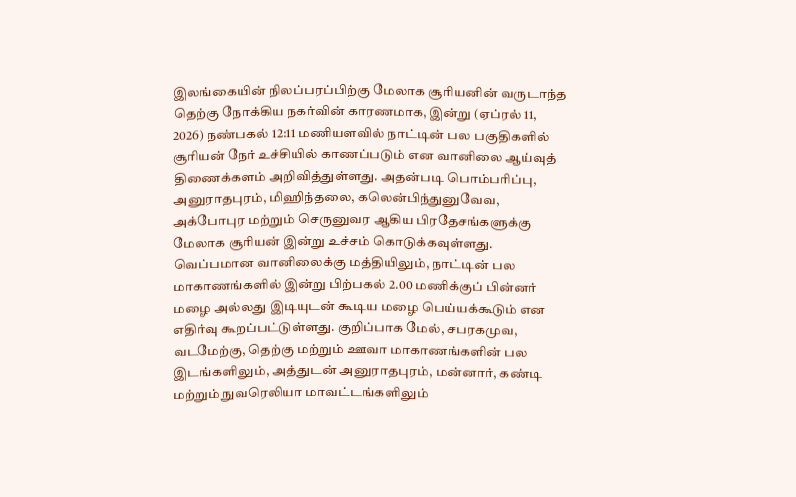இலங்கையின் நிலப்பரப்பிற்கு மேலாக சூரியனின் வருடாந்த தெற்கு நோக்கிய நகர்வின் காரணமாக, இன்று (ஏப்ரல் 11, 2026) நண்பகல் 12:11 மணியளவில் நாட்டின் பல பகுதிகளில் சூரியன் நேர் உச்சியில் காணப்படும் என வானிலை ஆய்வுத் திணைக்களம் அறிவித்துள்ளது. அதன்படி பொம்பரிப்பு, அனுராதபுரம், மிஹிந்தலை, கலென்பிந்துனுவேவ, அக்போபுர மற்றும் செருனுவர ஆகிய பிரதேசங்களுக்கு மேலாக சூரியன் இன்று உச்சம் கொடுக்கவுள்ளது.
வெப்பமான வானிலைக்கு மத்தியிலும், நாட்டின் பல மாகாணங்களில் இன்று பிற்பகல் 2.00 மணிக்குப் பின்னர் மழை அல்லது இடியுடன் கூடிய மழை பெய்யக்கூடும் என எதிர்வு கூறப்பட்டுள்ளது. குறிப்பாக மேல், சபரகமுவ, வடமேற்கு, தெற்கு மற்றும் ஊவா மாகாணங்களின் பல இடங்களிலும், அத்துடன் அனுராதபுரம், மன்னார், கண்டி மற்றும் நுவரெலியா மாவட்டங்களிலும்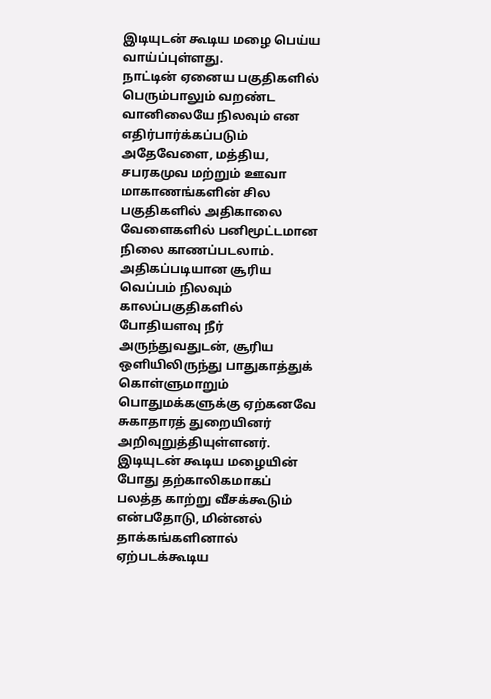இடியுடன் கூடிய மழை பெய்ய வாய்ப்புள்ளது.
நாட்டின் ஏனைய பகுதிகளில் பெரும்பாலும் வறண்ட வானிலையே நிலவும் என எதிர்பார்க்கப்படும் அதேவேளை, மத்திய, சபரகமுவ மற்றும் ஊவா மாகாணங்களின் சில பகுதிகளில் அதிகாலை வேளைகளில் பனிமூட்டமான நிலை காணப்படலாம். அதிகப்படியான சூரிய வெப்பம் நிலவும் காலப்பகுதிகளில் போதியளவு நீர் அருந்துவதுடன், சூரிய ஒளியிலிருந்து பாதுகாத்துக் கொள்ளுமாறும் பொதுமக்களுக்கு ஏற்கனவே சுகாதாரத் துறையினர் அறிவுறுத்தியுள்ளனர்.
இடியுடன் கூடிய மழையின் போது தற்காலிகமாகப் பலத்த காற்று வீசக்கூடும் என்பதோடு, மின்னல் தாக்கங்களினால் ஏற்படக்கூடிய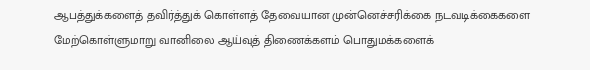ஆபத்துக்களைத் தவிர்த்துக் கொள்ளத் தேவையான முன்னெச்சரிக்கை நடவடிக்கைகளை மேற்கொள்ளுமாறு வானிலை ஆய்வுத் திணைக்களம் பொதுமக்களைக்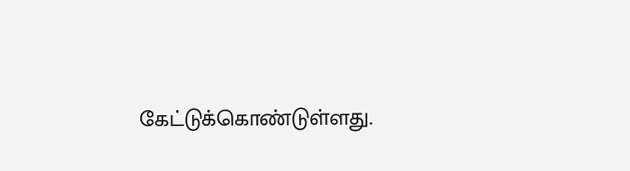கேட்டுக்கொண்டுள்ளது.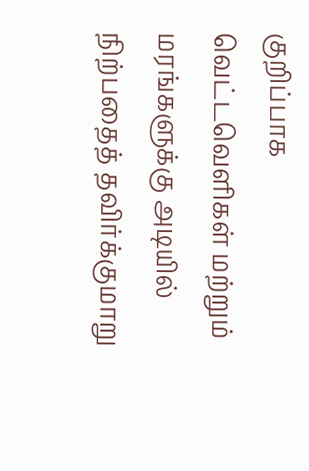குறிப்பாக வெட்டவெளிகள் மற்றும் மரங்களுக்கு அடியில் நிற்பதைத் தவிர்க்குமாறு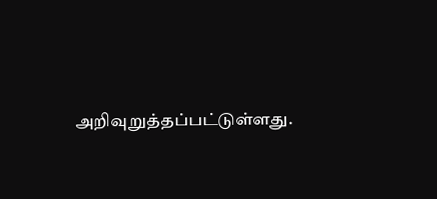அறிவுறுத்தப்பட்டுள்ளது.